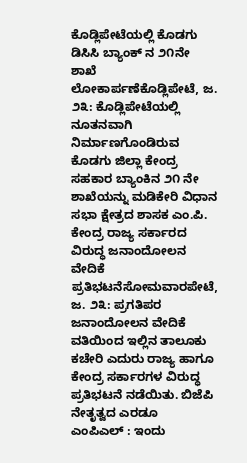ಕೊಡ್ಲಿಪೇಟೆಯಲ್ಲಿ ಕೊಡಗು ಡಿಸಿಸಿ ಬ್ಯಾಂಕ್ ನ ೨೧ನೇ ಶಾಖೆ ಲೋಕಾರ್ಪಣೆಕೊಡ್ಲಿಪೇಟೆ, ಜ. ೨೩: ಕೊಡ್ಲಿಪೇಟೆಯಲ್ಲಿ ನೂತನವಾಗಿ ನಿರ್ಮಾಣಗೊಂಡಿರುವ ಕೊಡಗು ಜಿಲ್ಲಾ ಕೇಂದ್ರ ಸಹಕಾರ ಬ್ಯಾಂಕಿನ ೨೧ ನೇ ಶಾಖೆಯನ್ನು ಮಡಿಕೇರಿ ವಿಧಾನ ಸಭಾ ಕ್ಷೇತ್ರದ ಶಾಸಕ ಎಂ.ಪಿ.
ಕೇಂದ್ರ ರಾಜ್ಯ ಸರ್ಕಾರದ ವಿರುದ್ಧ ಜನಾಂದೋಲನ ವೇದಿಕೆ ಪ್ರತಿಭಟನೆಸೋಮವಾರಪೇಟೆ, ಜ. ೨೩: ಪ್ರಗತಿಪರ ಜನಾಂದೋಲನ ವೇದಿಕೆ ವತಿಯಿಂದ ಇಲ್ಲಿನ ತಾಲೂಕು ಕಚೇರಿ ಎದುರು ರಾಜ್ಯ ಹಾಗೂ ಕೇಂದ್ರ ಸರ್ಕಾರಗಳ ವಿರುದ್ಧ ಪ್ರತಿಭಟನೆ ನಡೆಯಿತು. ಬಿಜೆಪಿ ನೇತೃತ್ವದ ಎರಡೂ
ಎಂಪಿಎಲ್ : ಇಂದು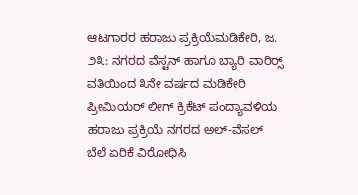ಆಟಗಾರರ ಹರಾಜು ಪ್ರಕ್ರಿಯೆಮಡಿಕೇರಿ, ಜ. ೨೩: ನಗರದ ವೆಸ್ಟನ್ ಹಾಗೂ ಬ್ಯಾರಿ ವಾರಿರ‍್ಸ್ ವತಿಯಿಂದ ೩ನೇ ವರ್ಷದ ಮಡಿಕೇರಿ ಪ್ರೀಮಿಯರ್ ಲೀಗ್ ಕ್ರಿಕೆಟ್ ಪಂದ್ಯಾವಳಿಯ ಹರಾಜು ಪ್ರಕ್ರಿಯೆ ನಗರದ ಅಲ್-ವೆಸಲ್
ಬೆಲೆ ಏರಿಕೆ ವಿರೋಧಿಸಿ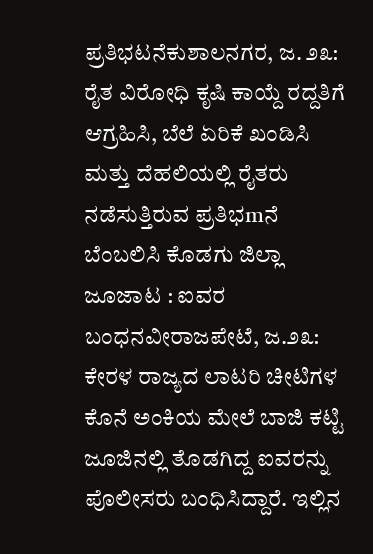ಪ್ರತಿಭಟನೆಕುಶಾಲನಗರ, ಜ. ೨೩: ರೈತ ವಿರೋಧಿ ಕೃಷಿ ಕಾಯ್ದೆ ರದ್ದತಿಗೆ ಆಗ್ರಹಿಸಿ, ಬೆಲೆ ಏರಿಕೆ ಖಂಡಿಸಿ ಮತ್ತು ದೆಹಲಿಯಲ್ಲಿ ರೈತರು ನಡೆಸುತ್ತಿರುವ ಪ್ರತಿಭmನೆ ಬೆಂಬಲಿಸಿ ಕೊಡಗು ಜಿಲ್ಲಾ
ಜೂಜಾಟ : ಐವರ ಬಂಧನವೀರಾಜಪೇಟೆ, ಜ.೨೩: ಕೇರಳ ರಾಜ್ಯದ ಲಾಟರಿ ಚೀಟಿಗಳ ಕೊನೆ ಅಂಕಿಯ ಮೇಲೆ ಬಾಜಿ ಕಟ್ಟಿ ಜೂಜಿನಲ್ಲಿ ತೊಡಗಿದ್ದ ಐವರನ್ನು ಪೊಲೀಸರು ಬಂಧಿಸಿದ್ದಾರೆ. ಇಲ್ಲಿನ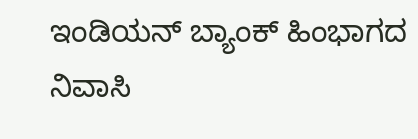ಇಂಡಿಯನ್ ಬ್ಯಾಂಕ್ ಹಿಂಭಾಗದ ನಿವಾಸಿ